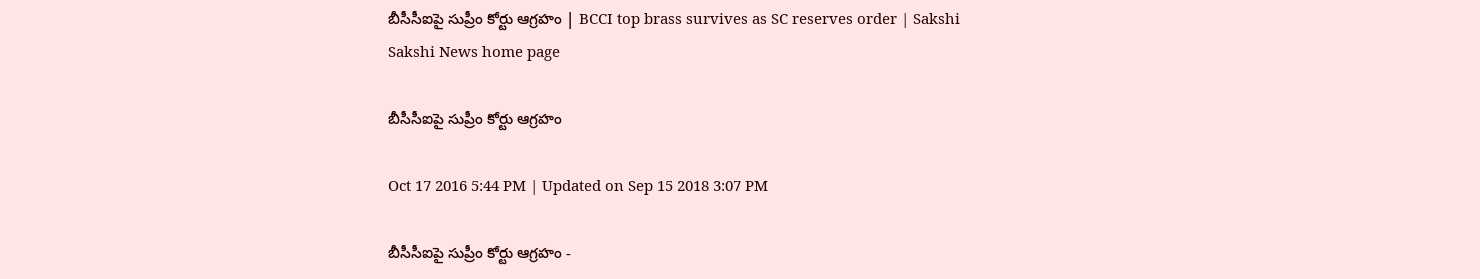బీసీసీఐపై సుప్రీం కోర్టు ఆగ్రహం | BCCI top brass survives as SC reserves order | Sakshi
Sakshi News home page

బీసీసీఐపై సుప్రీం కోర్టు ఆగ్రహం

Oct 17 2016 5:44 PM | Updated on Sep 15 2018 3:07 PM

బీసీసీఐపై సుప్రీం కోర్టు ఆగ్రహం -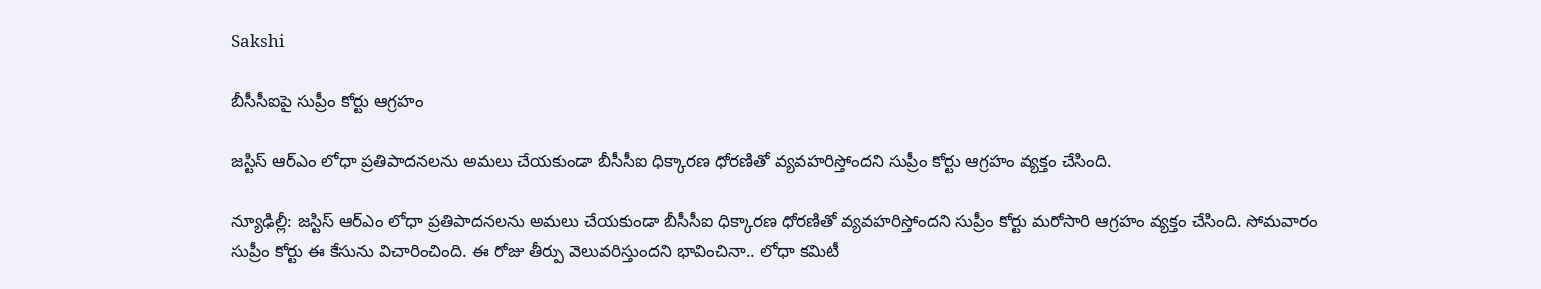Sakshi

బీసీసీఐపై సుప్రీం కోర్టు ఆగ్రహం

జస్టిస్ ఆర్‌ఎం లోధా ప్రతిపాదనలను అమలు చేయకుండా బీసీసీఐ ధిక్కారణ ధోరణితో వ్యవహరిస్తోందని సుప్రీం కోర్టు ఆగ్రహం వ్యక్తం చేసింది.

న్యూఢిల్లీ: జస్టిస్ ఆర్‌ఎం లోధా ప్రతిపాదనలను అమలు చేయకుండా బీసీసీఐ ధిక్కారణ ధోరణితో వ్యవహరిస్తోందని సుప్రీం కోర్టు మరోసారి ఆగ్రహం వ్యక్తం చేసింది. సోమవారం సుప్రీం కోర్టు ఈ కేసును విచారించింది. ఈ రోజు తీర్పు వెలువరిస్తుందని భావించినా.. లోధా కమిటీ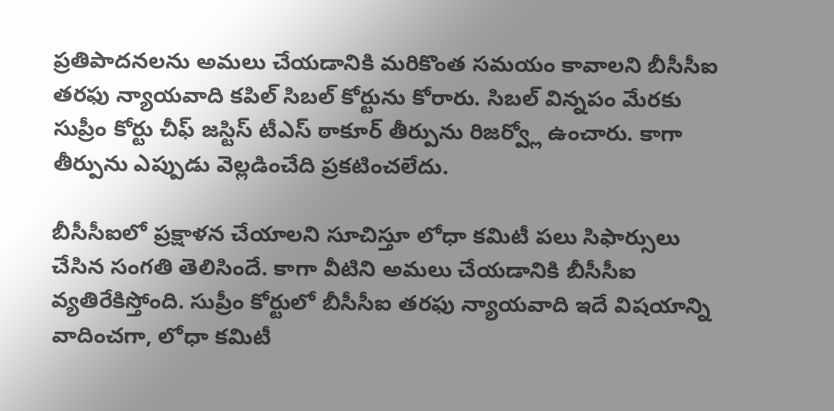ప్రతిపాదనలను అమలు చేయడానికి మరికొంత సమయం కావాలని బీసీసీఐ తరఫు న్యాయవాది కపిల్ సిబల్ కోర్టును కోరారు. సిబల్ విన్నపం మేరకు సుప్రీం కోర్టు చీఫ్ జస్టిస్ టీఎస్ ఠాకూర్ తీర్పును రిజర్వ్లో ఉంచారు. కాగా తీర్పును ఎప్పుడు వెల్లడించేది ప్రకటించలేదు.

బీసీసీఐలో ప్రక్షాళన చేయాలని సూచిస్తూ లోధా కమిటీ పలు సిఫార్సులు చేసిన సంగతి తెలిసిందే. కాగా వీటిని అమలు చేయడానికి బీసీసీఐ వ్యతిరేకిస్తోంది. సుప్రీం కోర్టులో బీసీసీఐ తరఫు న్యాయవాది ఇదే విషయాన్ని వాదించగా, లోధా కమిటీ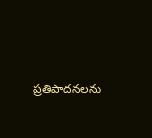ప్రతిపాదనలను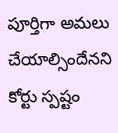పూర్తిగా అమలు చేయాల్సిందేనని కోర్టు స్పష్టం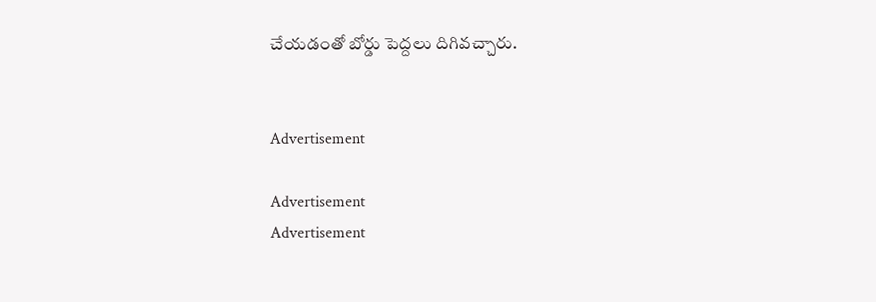చేయడంతో బోర్డు పెద్దలు దిగివచ్చారు.


Advertisement

Advertisement
Advertisement